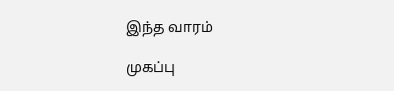இந்த வாரம்

முகப்பு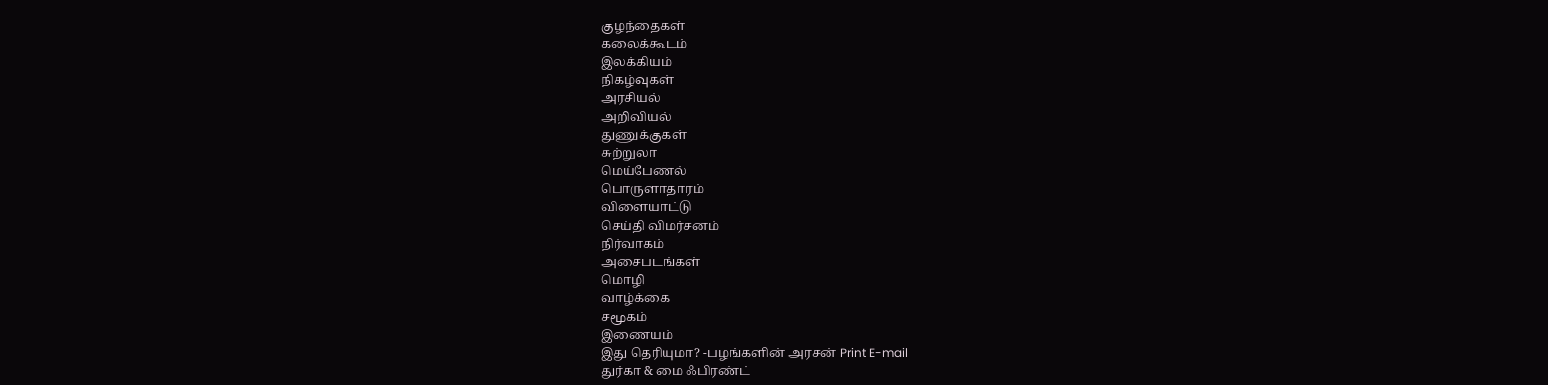குழந்தைகள்
கலைக்கூடம்
இலக்கியம்
நிகழ்வுகள்
அரசியல்
அறிவியல்
துணுக்குகள்
சுற்றுலா
மெய்பேணல்
பொருளாதாரம்
விளையாட்டு
செய்தி விமர்சனம்
நிர்வாகம்
அசைபடங்கள்
மொழி
வாழ்க்கை
சமூகம்
இணையம்
இது தெரியுமா? -பழங்களின் அரசன் Print E-mail
துர்கா & மை ஃபிரண்ட்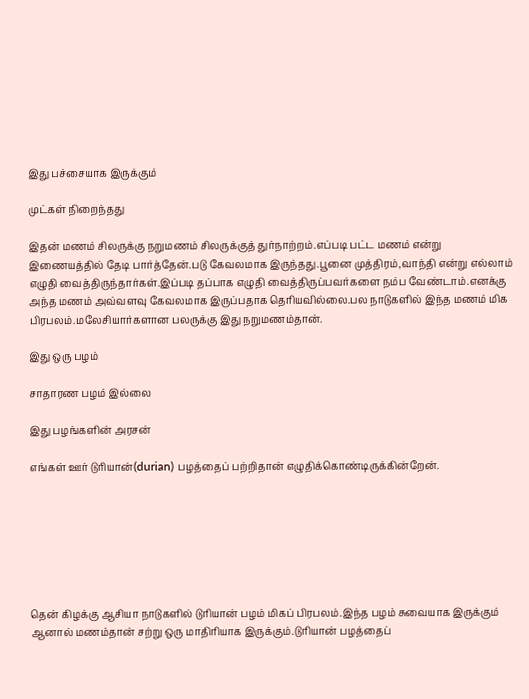இது பச்சையாக இருக்கும்

முட்கள் நிறைந்தது

இதன் மணம் சிலருக்கு நறுமணம் சிலருக்குத் துர்நாற்றம்.எப்படி பட்ட மணம் என்று இணையத்தில் தேடி பார்த்தேன்.படு கேவலமாக இருந்தது.பூனை முத்திரம்,வாந்தி என்று எல்லாம் எழுதி வைத்திருந்தார்கள்.இப்படி தப்பாக எழுதி வைத்திருப்பவர்களை நம்ப வேண்டாம்.எனக்கு அந்த மணம் அவ்வளவு கேவலமாக இருப்பதாக தெரியவில்லை.பல நாடுகளில் இந்த மணம் மிக பிரபலம்.மலேசியார்களான பலருக்கு இது நறுமணம்தான்.

இது ஒரு பழம்

சாதாரண பழம் இல்லை

இது பழங்களின் அரசன்

எங்கள் ஊர் டுரியான்(durian) பழத்தைப் பற்றிதான் எழுதிக்கொண்டிருக்கின்றேன்.







தென் கிழக்கு ஆசியா நாடுகளில் டுரியான் பழம் மிகப் பிரபலம்.இந்த பழம் சுவையாக இருக்கும் ஆனால் மணம்தான் சற்று ஒரு மாதிரியாக இருக்கும்.டுரியான் பழத்தைப்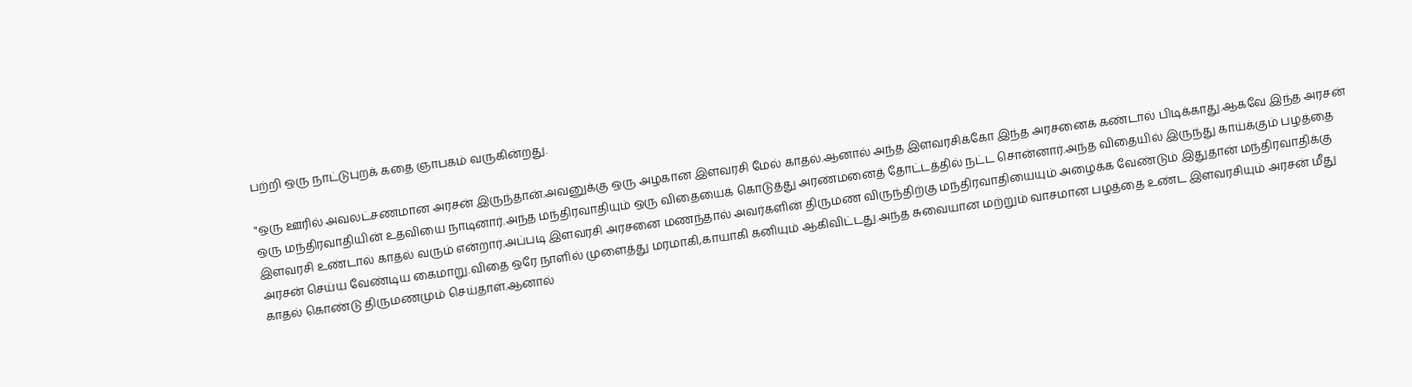பற்றி ஒரு நாட்டுபுறக் கதை ஞாபகம் வருகின்றது.

"ஒரு ஊரில் அவலட்சணமான அரசன் இருந்தான்.அவனுக்கு ஒரு அழகான இளவரசி மேல் காதல்.ஆனால் அந்த இளவரசிக்கோ இந்த அரசனைக் கண்டால் பிடிக்காது.ஆகவே இந்த அரசன் ஒரு மந்திரவாதியின் உதவியை நாடினார்.அந்த மந்திரவாதியும் ஒரு விதையைக் கொடுத்து அரண்மனைத் தோட்டத்தில் நட்ட சொன்னார்.அந்த விதையில் இருந்து காய்க்கும் பழத்தை இளவரசி உண்டால் காதல் வரும் என்றார்.அப்படி இளவரசி அரசனை மணந்தால் அவர்களின் திருமண விருந்திற்கு மந்திரவாதியையும் அழைக்க வேண்டும் இதுதான் மந்திரவாதிக்கு அரசன் செய்ய வேண்டிய கைமாறு.விதை ஒரே நாளில் முளைத்து மரமாகி,காயாகி கனியும் ஆகிவிட்டது.அந்த சுவையான மற்றும் வாசமான பழத்தை உண்ட இளவரசியும் அரசன் மீது காதல் கொண்டு திருமணமும் செய்தாள்.ஆனால்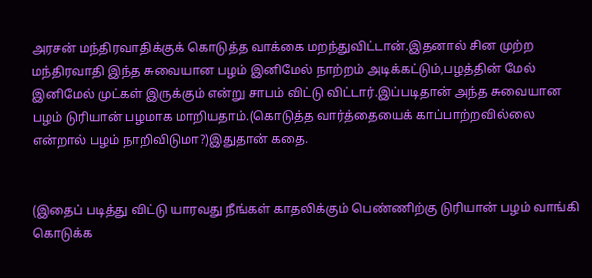அரசன் மந்திரவாதிக்குக் கொடுத்த வாக்கை மறந்துவிட்டான்.இதனால் சின முற்ற மந்திரவாதி இந்த சுவையான பழம் இனிமேல் நாற்றம் அடிக்கட்டும்,பழத்தின் மேல் இனிமேல் முட்கள் இருக்கும் என்று சாபம் விட்டு விட்டார்.இப்படிதான் அந்த சுவையான பழம் டுரியான் பழமாக மாறியதாம்.(கொடுத்த வார்த்தையைக் காப்பாற்றவில்லை என்றால் பழம் நாறிவிடுமா?)இதுதான் கதை.


(இதைப் படித்து விட்டு யாரவது நீங்கள் காதலிக்கும் பெண்ணிற்கு டுரியான் பழம் வாங்கி கொடுக்க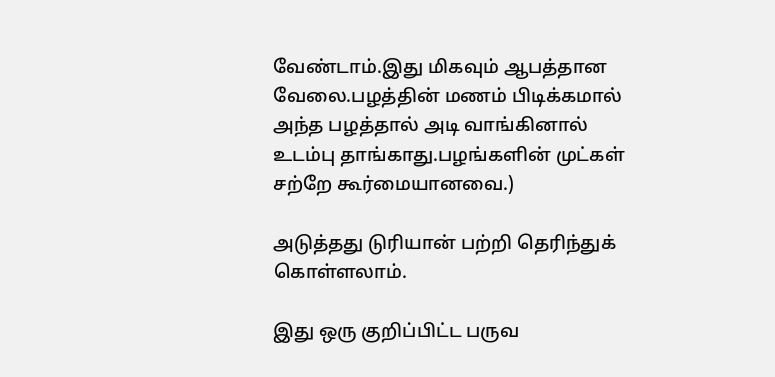வேண்டாம்.இது மிகவும் ஆபத்தான வேலை.பழத்தின் மணம் பிடிக்கமால் அந்த பழத்தால் அடி வாங்கினால் உடம்பு தாங்காது.பழங்களின் முட்கள் சற்றே கூர்மையானவை.)

அடுத்தது டுரியான் பற்றி தெரிந்துக் கொள்ளலாம்.

இது ஒரு குறிப்பிட்ட பருவ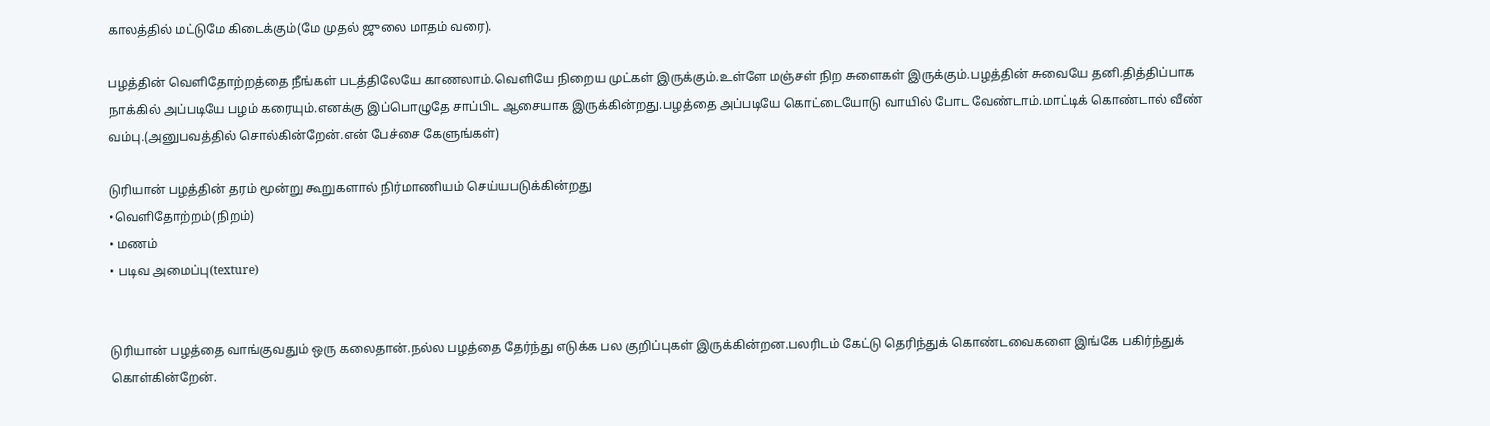காலத்தில் மட்டுமே கிடைக்கும்(மே முதல் ஜுலை மாதம் வரை).

பழத்தின் வெளிதோற்றத்தை நீங்கள் படத்திலேயே காணலாம்.வெளியே நிறைய முட்கள் இருக்கும்.உள்ளே மஞ்சள் நிற சுளைகள் இருக்கும்.பழத்தின் சுவையே தனி.தித்திப்பாக நாக்கில் அப்படியே பழம் கரையும்.எனக்கு இப்பொழுதே சாப்பிட ஆசையாக இருக்கின்றது.பழத்தை அப்படியே கொட்டையோடு வாயில் போட வேண்டாம்.மாட்டிக் கொண்டால் வீண் வம்பு.(அனுபவத்தில் சொல்கின்றேன்.என் பேச்சை கேளுங்கள்)

டுரியான் பழத்தின் தரம் மூன்று கூறுகளால் நிர்மாணியம் செய்யபடுக்கின்றது
•வெளிதோற்றம்(நிறம்)
• மணம்
• படிவ அமைப்பு(texture)


டுரியான் பழத்தை வாங்குவதும் ஒரு கலைதான்.நல்ல பழத்தை தேர்ந்து எடுக்க பல குறிப்புகள் இருக்கின்றன.பலரிடம் கேட்டு தெரிந்துக் கொண்டவைகளை இங்கே பகிர்ந்துக் கொள்கின்றேன்.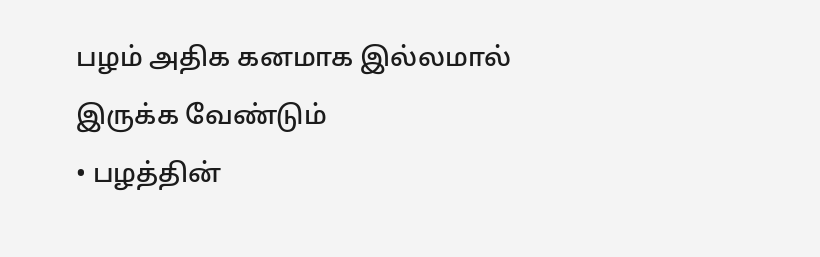பழம் அதிக கனமாக இல்லமால் இருக்க வேண்டும்
• பழத்தின்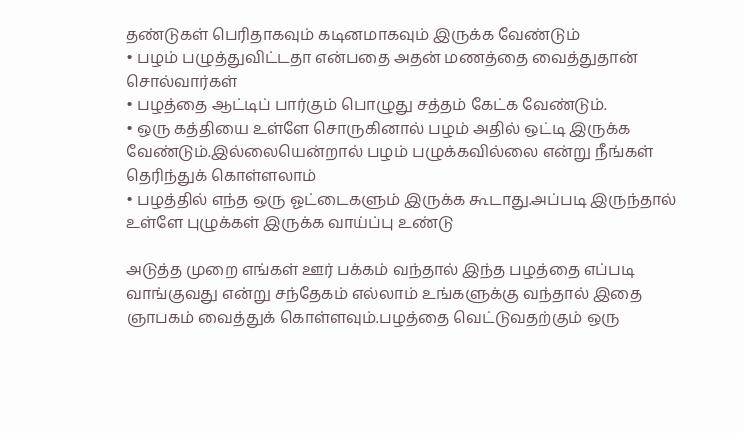தண்டுகள் பெரிதாகவும் கடினமாகவும் இருக்க வேண்டும்
• பழம் பழுத்துவிட்டதா என்பதை அதன் மணத்தை வைத்துதான் சொல்வார்கள்
• பழத்தை ஆட்டிப் பார்கும் பொழுது சத்தம் கேட்க வேண்டும்.
• ஒரு கத்தியை உள்ளே சொருகினால் பழம் அதில் ஒட்டி இருக்க வேண்டும்.இல்லையென்றால் பழம் பழுக்கவில்லை என்று நீங்கள் தெரிந்துக் கொள்ளலாம்
• பழத்தில் எந்த ஒரு ஓட்டைகளும் இருக்க கூடாது.அப்படி இருந்தால் உள்ளே புழுக்கள் இருக்க வாய்ப்பு உண்டு

அடுத்த முறை எங்கள் ஊர் பக்கம் வந்தால் இந்த பழத்தை எப்படி வாங்குவது என்று சந்தேகம் எல்லாம் உங்களுக்கு வந்தால் இதை ஞாபகம் வைத்துக் கொள்ளவும்.பழத்தை வெட்டுவதற்கும் ஒரு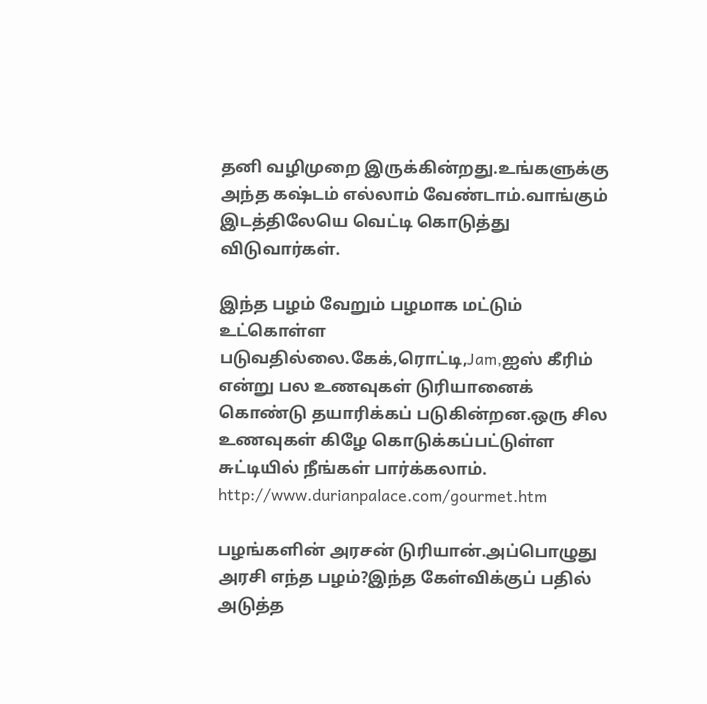தனி வழிமுறை இருக்கின்றது.உங்களுக்கு அந்த கஷ்டம் எல்லாம் வேண்டாம்.வாங்கும் இடத்திலேயெ வெட்டி கொடுத்து விடுவார்கள்.

இந்த பழம் வேறும் பழமாக மட்டும் உட்கொள்ள படுவதில்லை.கேக்,ரொட்டி,Jam,ஐஸ் கீரிம் என்று பல உணவுகள் டுரியானைக் கொண்டு தயாரிக்கப் படுகின்றன.ஒரு சில உணவுகள் கிழே கொடுக்கப்பட்டுள்ள சுட்டியில் நீங்கள் பார்க்கலாம்.
http://www.durianpalace.com/gourmet.htm

பழங்களின் அரசன் டுரியான்.அப்பொழுது அரசி எந்த பழம்?இந்த கேள்விக்குப் பதில் அடுத்த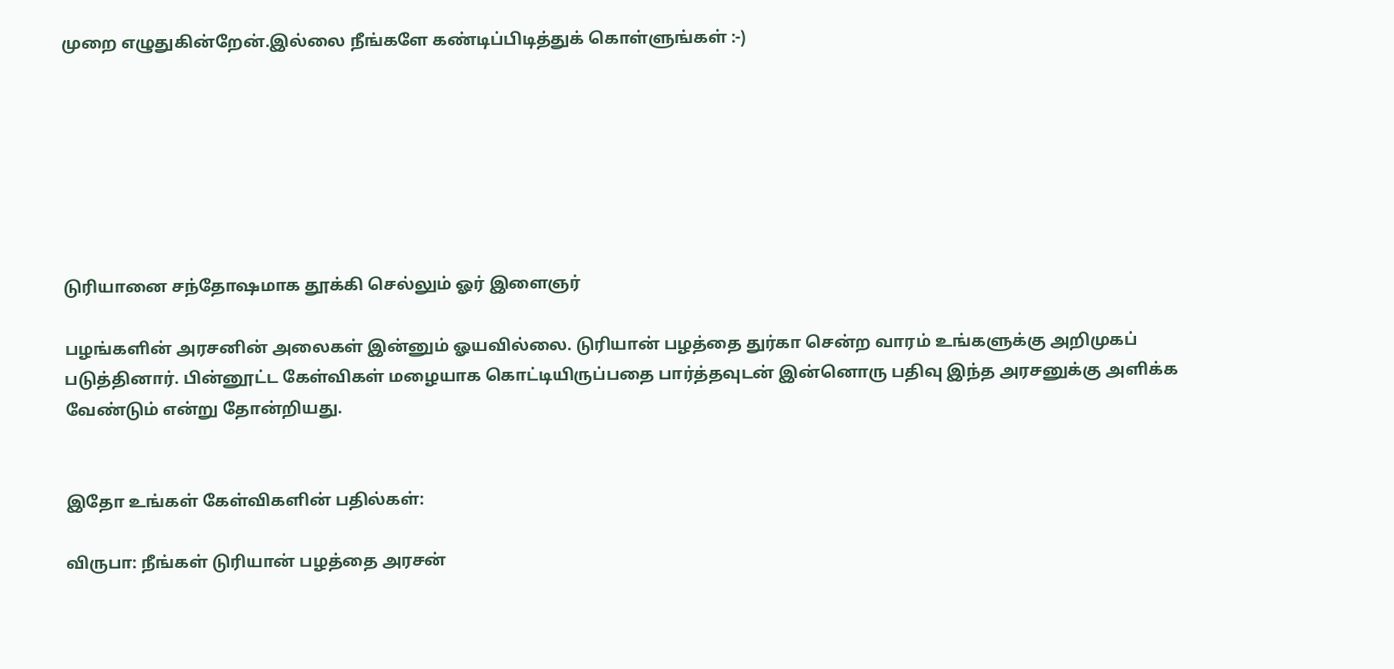முறை எழுதுகின்றேன்.இல்லை நீங்களே கண்டிப்பிடித்துக் கொள்ளுங்கள் :-)







டுரியானை சந்தோஷமாக தூக்கி செல்லும் ஓர் இளைஞர்

பழங்களின் அரசனின் அலைகள் இன்னும் ஓயவில்லை. டுரியான் பழத்தை துர்கா சென்ற வாரம் உங்களுக்கு அறிமுகப் படுத்தினார். பின்னூட்ட கேள்விகள் மழையாக கொட்டியிருப்பதை பார்த்தவுடன் இன்னொரு பதிவு இந்த அரசனுக்கு அளிக்க வேண்டும் என்று தோன்றியது.


இதோ உங்கள் கேள்விகளின் பதில்கள்:

விருபா: நீங்கள் டுரியான் பழத்தை அரசன்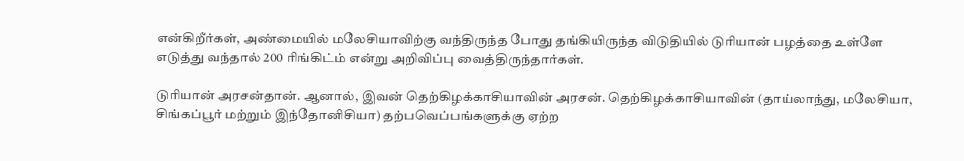என்கிறீர்கள், அண்மையில் மலேசியாவிற்கு வந்திருந்த போது தங்கியிருந்த விடுதியில் டுரியான் பழத்தை உள்ளே எடுத்து வந்தால் 200 ரிங்கிட்ம் என்று அறிவிப்பு வைத்திருந்தார்கள்.

டுரியான் அரசன்தான். ஆனால், இவன் தெற்கிழக்காசியாவின் அரசன். தெற்கிழக்காசியாவின் (தாய்லாந்து, மலேசியா, சிங்கப்பூர் மற்றும் இந்தோனிசியா) தற்பவெப்பங்களுக்கு ஏற்ற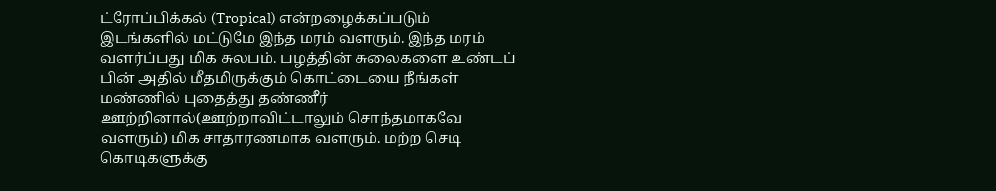ட்ரோப்பிக்கல் (Tropical) என்றழைக்கப்படும் இடங்களில் மட்டுமே இந்த மரம் வளரும். இந்த மரம் வளர்ப்பது மிக சுலபம். பழத்தின் சுலைகளை உண்டப் பின் அதில் மீதமிருக்கும் கொட்டையை நீங்கள் மண்ணில் புதைத்து தண்ணீர் ஊற்றினால்(ஊற்றாவிட்டாலும் சொந்தமாகவே வளரும்) மிக சாதாரணமாக வளரும். மற்ற செடி கொடிகளுக்கு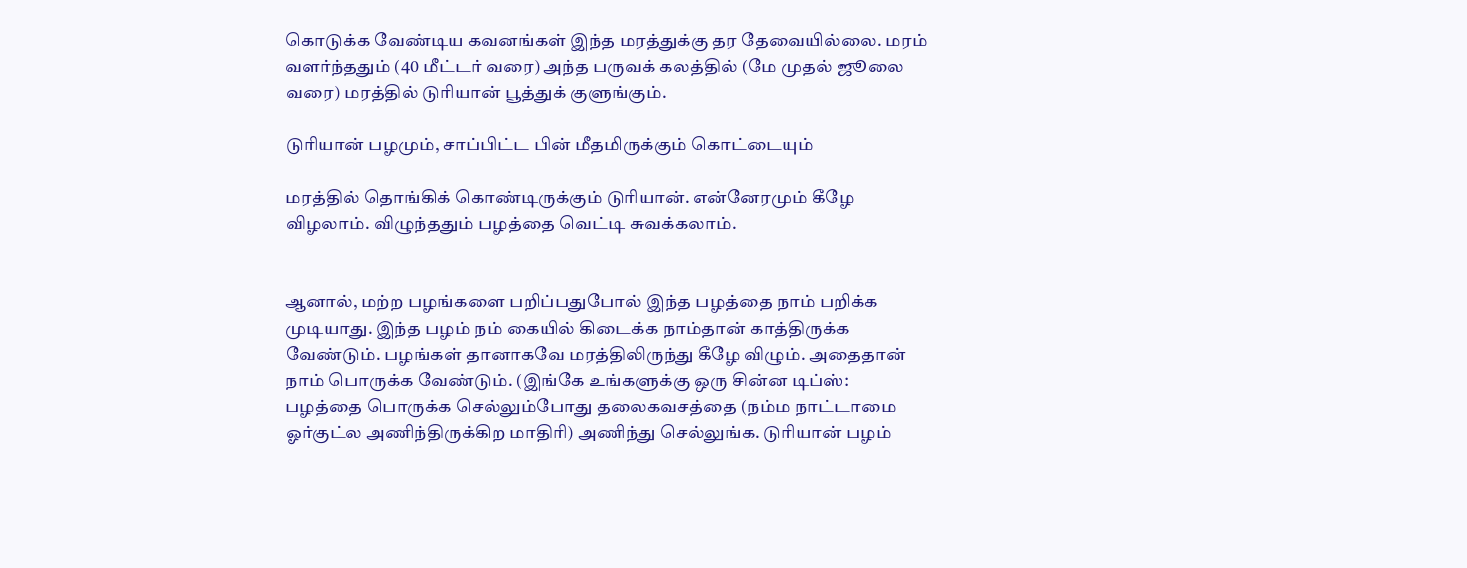கொடுக்க வேண்டிய கவனங்கள் இந்த மரத்துக்கு தர தேவையில்லை. மரம் வளர்ந்ததும் (40 மீட்டர் வரை) அந்த பருவக் கலத்தில் (மே முதல் ஜூலை வரை) மரத்தில் டுரியான் பூத்துக் குளுங்கும்.

டுரியான் பழமும், சாப்பிட்ட பின் மீதமிருக்கும் கொட்டையும்

மரத்தில் தொங்கிக் கொண்டிருக்கும் டுரியான். என்னேரமும் கீழே விழலாம். விழுந்ததும் பழத்தை வெட்டி சுவக்கலாம்.


ஆனால், மற்ற பழங்களை பறிப்பதுபோல் இந்த பழத்தை நாம் பறிக்க முடியாது. இந்த பழம் நம் கையில் கிடைக்க நாம்தான் காத்திருக்க வேண்டும். பழங்கள் தானாகவே மரத்திலிருந்து கீழே விழும். அதைதான் நாம் பொருக்க வேண்டும். (இங்கே உங்களுக்கு ஒரு சின்ன டிப்ஸ்: பழத்தை பொருக்க செல்லும்போது தலைகவசத்தை (நம்ம நாட்டாமை ஓர்குட்ல அணிந்திருக்கிற மாதிரி) அணிந்து செல்லுங்க. டுரியான் பழம்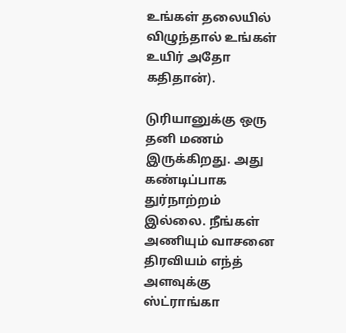உங்கள் தலையில் விழுந்தால் உங்கள் உயிர் அதோ கதிதான்).

டுரியானுக்கு ஒரு தனி மணம் இருக்கிறது. அது கண்டிப்பாக துர்நாற்றம் இல்லை. நீங்கள் அணியும் வாசனை திரவியம் எந்த் அளவுக்கு ஸ்ட்ராங்கா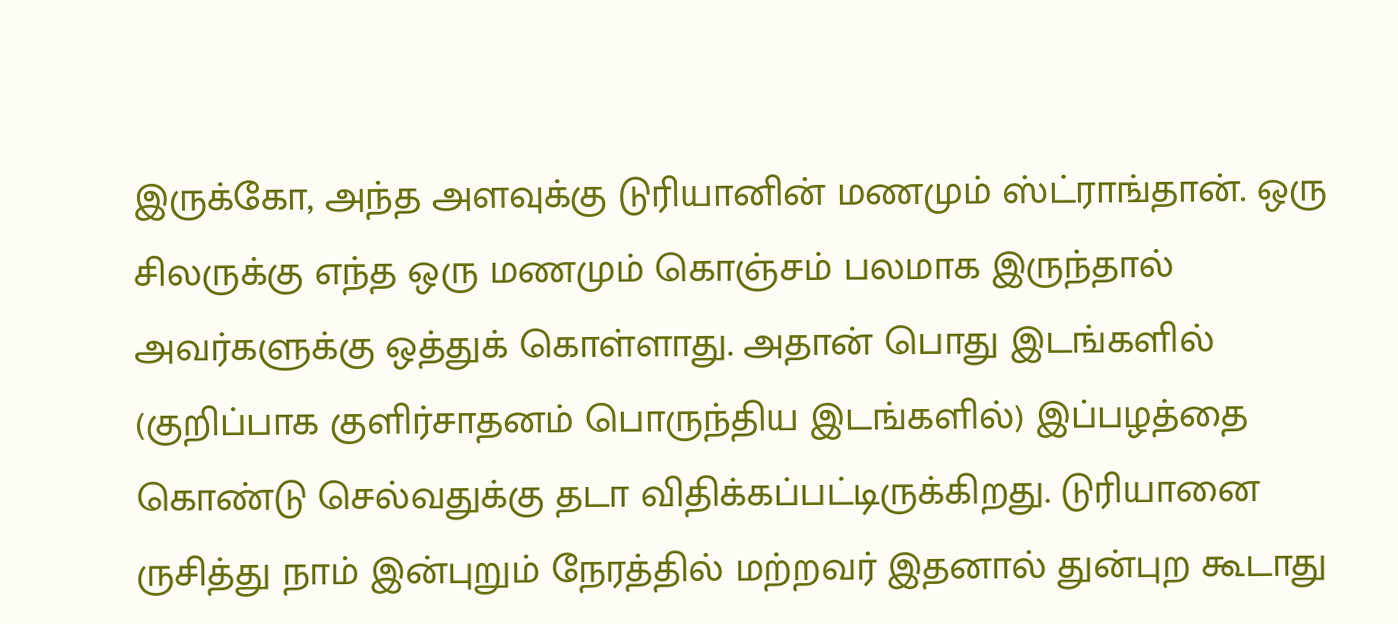இருக்கோ, அந்த அளவுக்கு டுரியானின் மணமும் ஸ்ட்ராங்தான். ஒரு சிலருக்கு எந்த ஒரு மணமும் கொஞ்சம் பலமாக இருந்தால் அவர்களுக்கு ஒத்துக் கொள்ளாது. அதான் பொது இடங்களில் (குறிப்பாக குளிர்சாதனம் பொருந்திய இடங்களில்) இப்பழத்தை கொண்டு செல்வதுக்கு தடா விதிக்கப்பட்டிருக்கிறது. டுரியானை ருசித்து நாம் இன்புறும் நேரத்தில் மற்றவர் இதனால் துன்புற கூடாது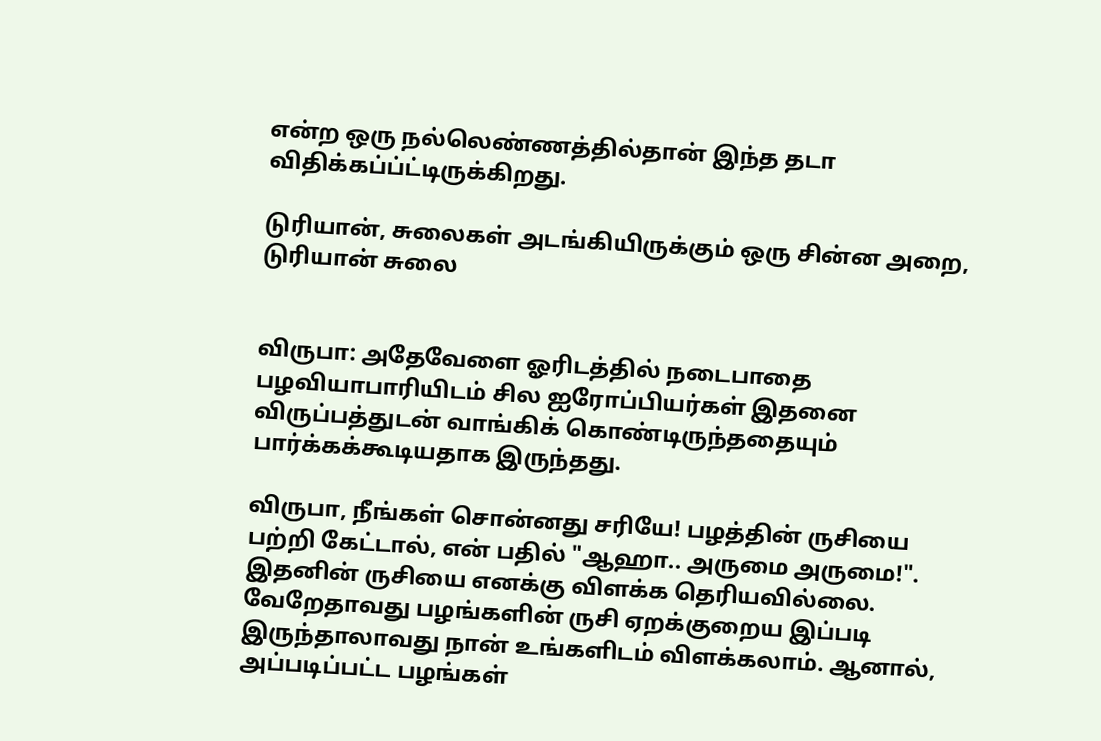என்ற ஒரு நல்லெண்ணத்தில்தான் இந்த தடா விதிக்கப்ப்ட்டிருக்கிறது.

டுரியான், சுலைகள் அடங்கியிருக்கும் ஒரு சின்ன அறை, டுரியான் சுலை


விருபா: அதேவேளை ஓரிடத்தில் நடைபாதை பழவியாபாரியிடம் சில ஐரோப்பியர்கள் இதனை விருப்பத்துடன் வாங்கிக் கொண்டிருந்ததையும் பார்க்கக்கூடியதாக இருந்தது.

விருபா, நீங்கள் சொன்னது சரியே! பழத்தின் ருசியை பற்றி கேட்டால், என் பதில் "ஆஹா.. அருமை அருமை!". இதனின் ருசியை எனக்கு விளக்க தெரியவில்லை. வேறேதாவது பழங்களின் ருசி ஏறக்குறைய இப்படி இருந்தாலாவது நான் உங்களிடம் விளக்கலாம். ஆனால், அப்படிப்பட்ட பழங்கள்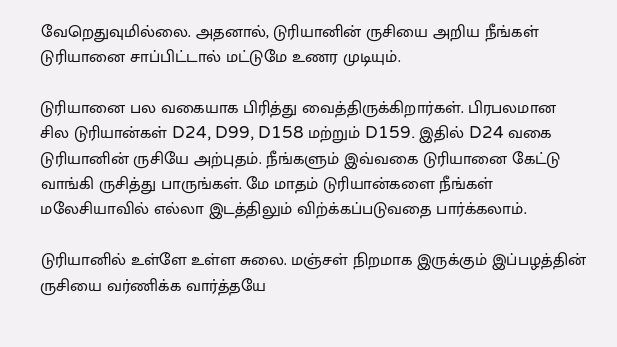வேறெதுவுமில்லை. அதனால், டுரியானின் ருசியை அறிய நீங்கள் டுரியானை சாப்பிட்டால் மட்டுமே உணர முடியும்.

டுரியானை பல வகையாக பிரித்து வைத்திருக்கிறார்கள். பிரபலமான சில டுரியான்கள் D24, D99, D158 மற்றும் D159. இதில் D24 வகை டுரியானின் ருசியே அற்புதம். நீங்களும் இவ்வகை டுரியானை கேட்டு வாங்கி ருசித்து பாருங்கள். மே மாதம் டுரியான்களை நீங்கள் மலேசியாவில் எல்லா இடத்திலும் விற்க்கப்படுவதை பார்க்கலாம்.

டுரியானில் உள்ளே உள்ள சுலை. மஞ்சள் நிறமாக இருக்கும் இப்பழத்தின் ருசியை வர்ணிக்க வார்த்தயே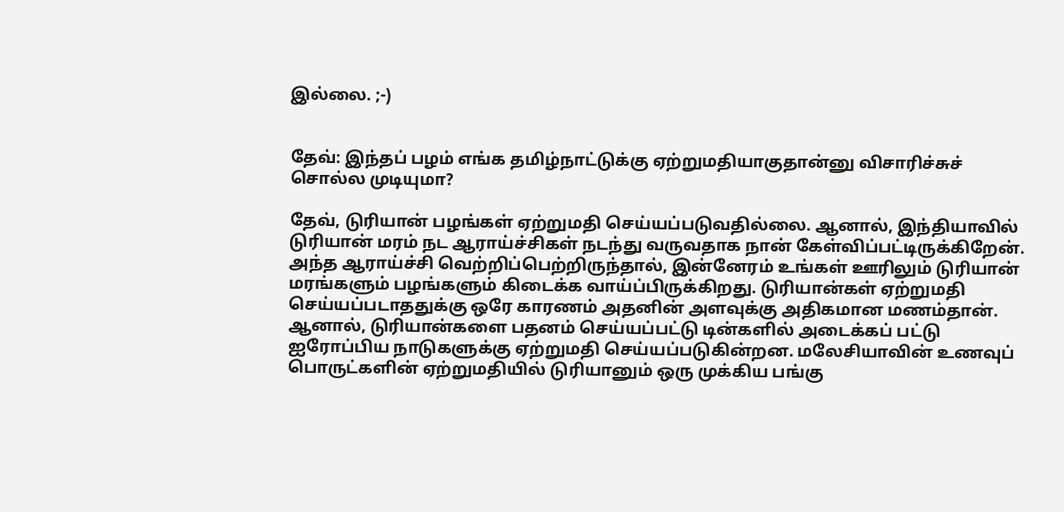இல்லை. ;-)


தேவ்: இந்தப் பழம் எங்க தமிழ்நாட்டுக்கு ஏற்றுமதியாகுதான்னு விசாரிச்சுச் சொல்ல முடியுமா?

தேவ், டுரியான் பழங்கள் ஏற்றுமதி செய்யப்படுவதில்லை. ஆனால், இந்தியாவில் டுரியான் மரம் நட ஆராய்ச்சிகள் நடந்து வருவதாக நான் கேள்விப்பட்டிருக்கிறேன். அந்த ஆராய்ச்சி வெற்றிப்பெற்றிருந்தால், இன்னேரம் உங்கள் ஊரிலும் டுரியான் மரங்களும் பழங்களும் கிடைக்க வாய்ப்பிருக்கிறது. டுரியான்கள் ஏற்றுமதி செய்யப்படாததுக்கு ஒரே காரணம் அதனின் அளவுக்கு அதிகமான மணம்தான். ஆனால், டுரியான்களை பதனம் செய்யப்பட்டு டின்களில் அடைக்கப் பட்டு ஐரோப்பிய நாடுகளுக்கு ஏற்றுமதி செய்யப்படுகின்றன. மலேசியாவின் உணவுப் பொருட்களின் ஏற்றுமதியில் டுரியானும் ஒரு முக்கிய பங்கு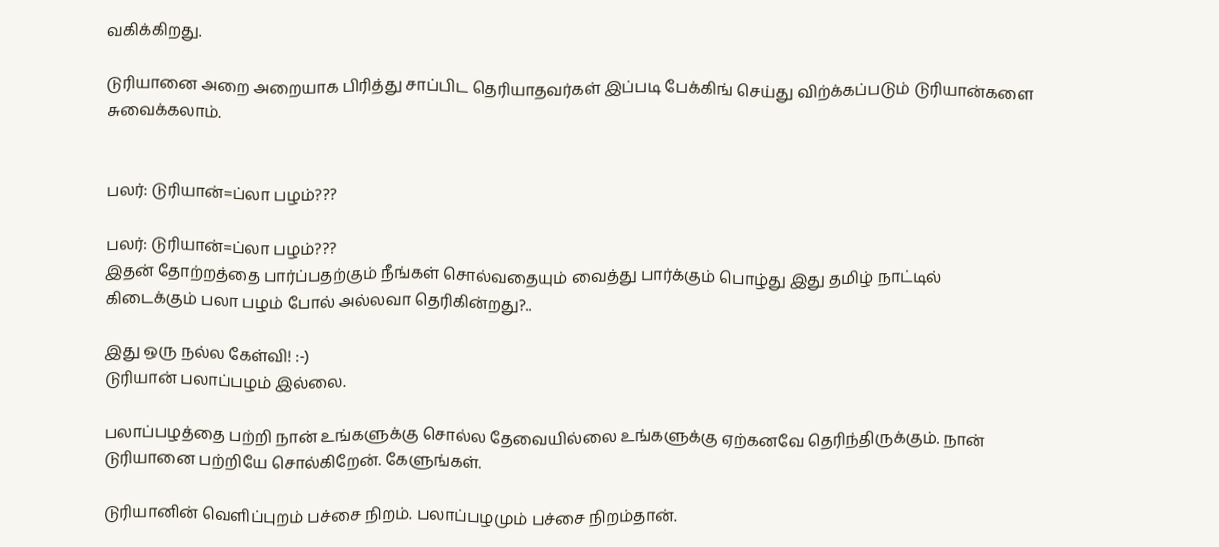வகிக்கிறது.

டுரியானை அறை அறையாக பிரித்து சாப்பிட தெரியாதவர்கள் இப்படி பேக்கிங் செய்து விற்க்கப்படும் டுரியான்களை சுவைக்கலாம்.


பலர்: டுரியான்=ப்லா பழம்???

பலர்: டுரியான்=ப்லா பழம்???
இதன் தோற்றத்தை பார்ப்பதற்கும் நீங்கள் சொல்வதையும் வைத்து பார்க்கும் பொழ்து இது தமிழ் நாட்டில் கிடைக்கும் பலா பழம் போல் அல்லவா தெரிகின்றது?..

இது ஒரு நல்ல கேள்வி! :-)
டுரியான் பலாப்பழம் இல்லை.

பலாப்பழத்தை பற்றி நான் உங்களுக்கு சொல்ல தேவையில்லை உங்களுக்கு ஏற்கனவே தெரிந்திருக்கும். நான் டுரியானை பற்றியே சொல்கிறேன். கேளுங்கள்.

டுரியானின் வெளிப்புறம் பச்சை நிறம். பலாப்பழமும் பச்சை நிறம்தான்.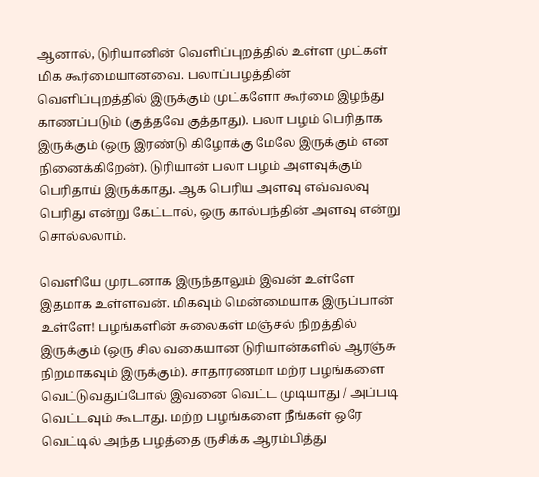ஆனால், டுரியானின் வெளிப்புறத்தில் உள்ள முட்கள் மிக கூர்மையானவை. பலாப்பழத்தின் வெளிப்புறத்தில் இருக்கும் முட்களோ கூர்மை இழந்து காணப்படும் (குத்தவே குத்தாது). பலா பழம் பெரிதாக இருக்கும் (ஒரு இரண்டு கிழோக்கு மேலே இருக்கும் என நினைக்கிறேன்). டுரியான் பலா பழம் அளவுக்கும் பெரிதாய் இருக்காது. ஆக பெரிய அளவு எவ்வலவு பெரிது என்று கேட்டால், ஒரு கால்பந்தின் அளவு என்று சொல்லலாம்.

வெளியே முரடனாக இருந்தாலும் இவன் உள்ளே இதமாக உள்ளவன். மிகவும் மென்மையாக இருப்பான் உள்ளே! பழங்களின் சுலைகள் மஞ்சல் நிறத்தில் இருக்கும் (ஒரு சில வகையான டுரியான்களில் ஆரஞ்சு நிறமாகவும் இருக்கும்). சாதாரணமா மற்ர பழங்களை வெட்டுவதுப்போல் இவனை வெட்ட முடியாது / அப்படி வெட்டவும் கூடாது. மற்ற பழங்களை நீங்கள் ஒரே வெட்டில் அந்த பழத்தை ருசிக்க ஆரம்பித்து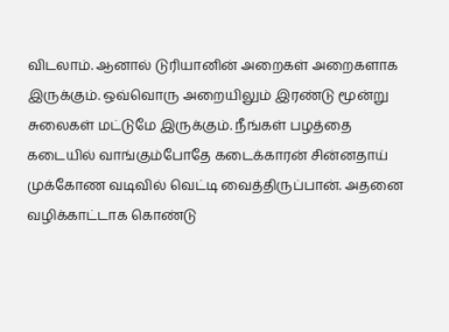விடலாம். ஆனால் டுரியானின் அறைகள் அறைகளாக இருக்கும். ஒவ்வொரு அறையிலும் இரண்டு மூன்று சுலைகள் மட்டுமே இருக்கும். நீங்கள் பழத்தை கடையில் வாங்கும்போதே கடைக்காரன் சின்னதாய் முக்கோண வடிவில் வெட்டி வைத்திருப்பான். அதனை வழிக்காட்டாக கொண்டு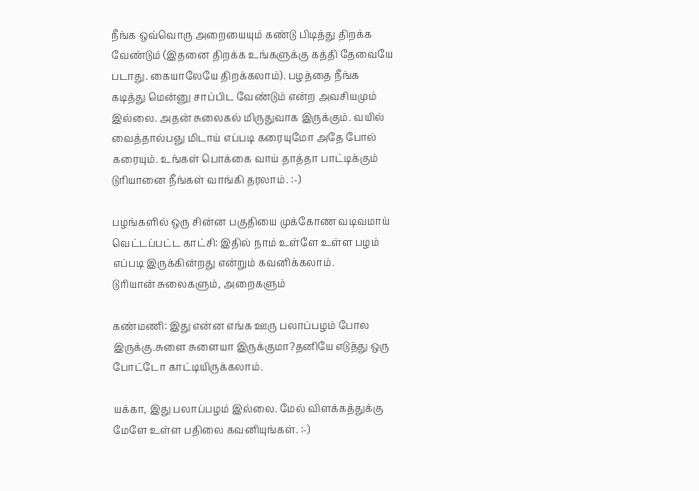நீங்க ஒவ்வொரு அறையையும் கண்டு பிடித்து திறக்க வேண்டும் (இதனை திறக்க உங்களுக்கு கத்தி தேவையே படாது. கையாலேயே திறக்கலாம்). பழத்தை நீங்க கடித்து மென்னு சாப்பிட வேண்டும் என்ற அவசியமும் இல்லை. அதன் சுலைகல் மிருதுவாக இருக்கும். வயில் வைத்தால்பஞு மிடாய் எப்படி கரையுமோ அதே போல் கரையும். உங்கள் பொக்கை வாய் தாத்தா பாட்டிக்கும் டுரியானை நீங்கள் வாங்கி தரலாம். :-)

பழங்களில் ஒரு சின்ன பகுதியை முக்கோண வடிவமாய் வெட்டப்பட்ட காட்சி: இதில் நாம் உள்ளே உள்ள பழம் எப்படி இருக்கின்றது என்றும் கவனிக்கலாம்.
டுரியான் சுலைகளும், அறைகளும்

கண்மணி: இது என்ன எங்க ஊரு பலாப்பழம் போல இருக்கு.சுளை சுளையா இருக்குமா?தனியே எடுத்து ஒரு போட்டோ காட்டியிருக்கலாம்.

யக்கா, இது பலாப்பழம் இல்லை. மேல் விளக்கத்துக்கு மேளே உள்ள பதிலை கவனியுங்கள். :-)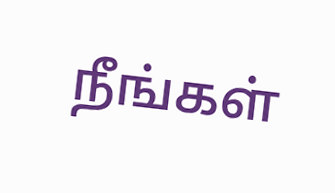நீங்கள்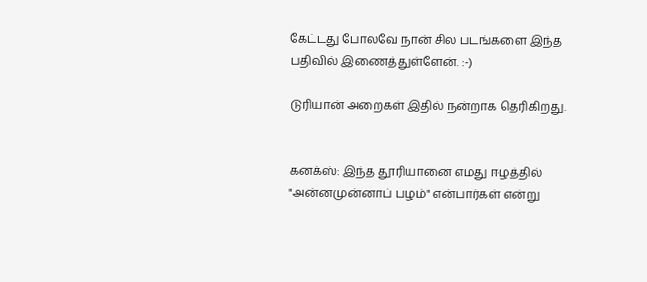கேட்டது போலவே நான் சில படங்களை இந்த பதிவில் இணைத்துள்ளேன். :-)

டுரியான் அறைகள் இதில் நன்றாக தெரிகிறது.


கனக்ஸ்: இந்த தூரியானை எமது ஈழத்தில் "அன்னமுன்னாப் பழம்" என்பார்கள் என்று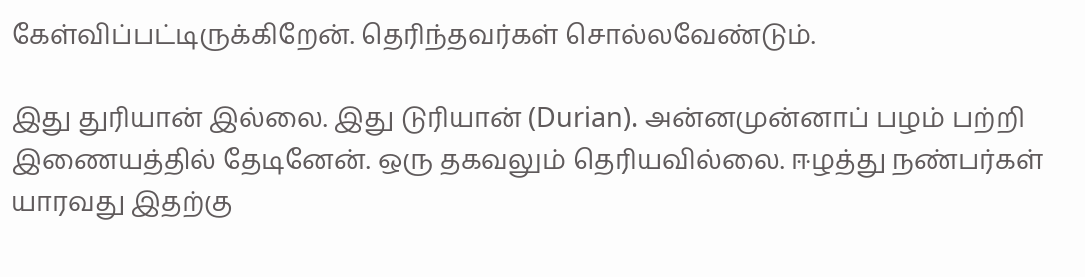கேள்விப்பட்டிருக்கிறேன். தெரிந்தவர்கள் சொல்லவேண்டும்.

இது துரியான் இல்லை. இது டுரியான் (Durian). அன்னமுன்னாப் பழம் பற்றி இணையத்தில் தேடினேன். ஒரு தகவலும் தெரியவில்லை. ஈழத்து நண்பர்கள் யாரவது இதற்கு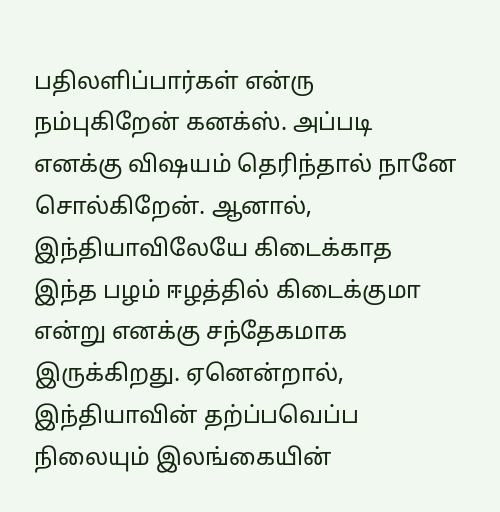பதிலளிப்பார்கள் என்ரு நம்புகிறேன் கனக்ஸ். அப்படி எனக்கு விஷயம் தெரிந்தால் நானே சொல்கிறேன். ஆனால், இந்தியாவிலேயே கிடைக்காத இந்த பழம் ஈழத்தில் கிடைக்குமா என்று எனக்கு சந்தேகமாக இருக்கிறது. ஏனென்றால், இந்தியாவின் தற்ப்பவெப்ப நிலையும் இலங்கையின்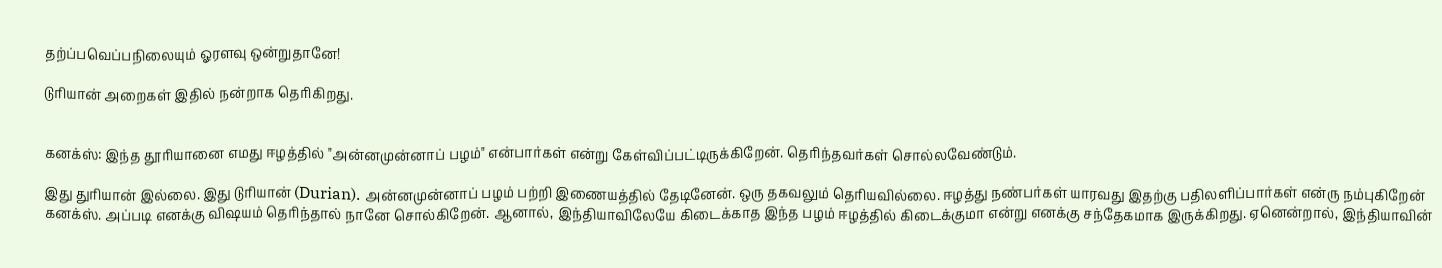தற்ப்பவெப்பநிலையும் ஓரளவு ஒன்றுதானே!

டுரியான் அறைகள் இதில் நன்றாக தெரிகிறது.


கனக்ஸ்: இந்த தூரியானை எமது ஈழத்தில் "அன்னமுன்னாப் பழம்" என்பார்கள் என்று கேள்விப்பட்டிருக்கிறேன். தெரிந்தவர்கள் சொல்லவேண்டும்.

இது துரியான் இல்லை. இது டுரியான் (Durian). அன்னமுன்னாப் பழம் பற்றி இணையத்தில் தேடினேன். ஒரு தகவலும் தெரியவில்லை. ஈழத்து நண்பர்கள் யாரவது இதற்கு பதிலளிப்பார்கள் என்ரு நம்புகிறேன் கனக்ஸ். அப்படி எனக்கு விஷயம் தெரிந்தால் நானே சொல்கிறேன். ஆனால், இந்தியாவிலேயே கிடைக்காத இந்த பழம் ஈழத்தில் கிடைக்குமா என்று எனக்கு சந்தேகமாக இருக்கிறது. ஏனென்றால், இந்தியாவின்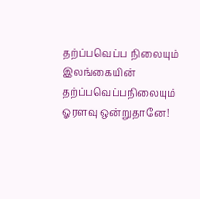தற்ப்பவெப்ப நிலையும் இலங்கையின் தற்ப்பவெப்பநிலையும் ஓரளவு ஒன்றுதானே!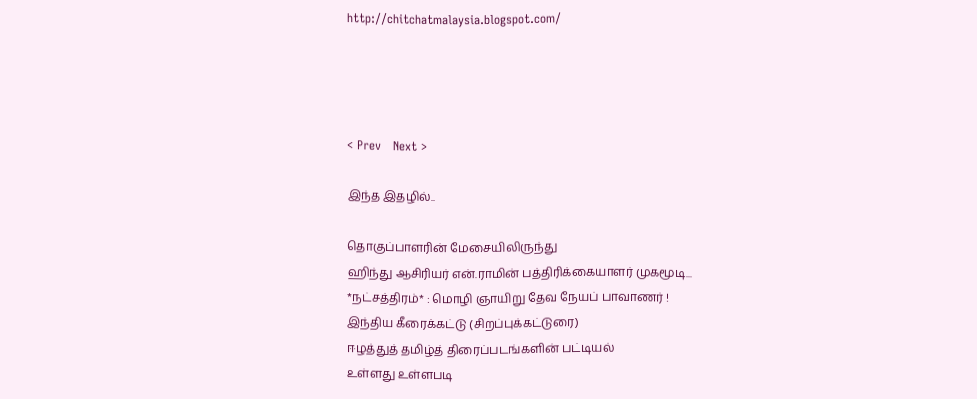http://chitchatmalaysia.blogspot.com/




< Prev   Next >

இந்த இதழில்..

தொகுப்பாளரின் மேசையிலிருந்து
ஹிந்து ஆசிரியர் என்.ராமின் பத்திரிக்கையாளர் முகமூடி...
*நட்சத்திரம்* : மொழி ஞாயிறு தேவ நேயப் பாவாணர் !
இந்திய கீரைக்கட்டு (சிறப்புக்கட்டுரை)
ஈழத்துத் தமிழ்த் திரைப்படங்களின் பட்டியல்
உள்ளது உள்ளபடி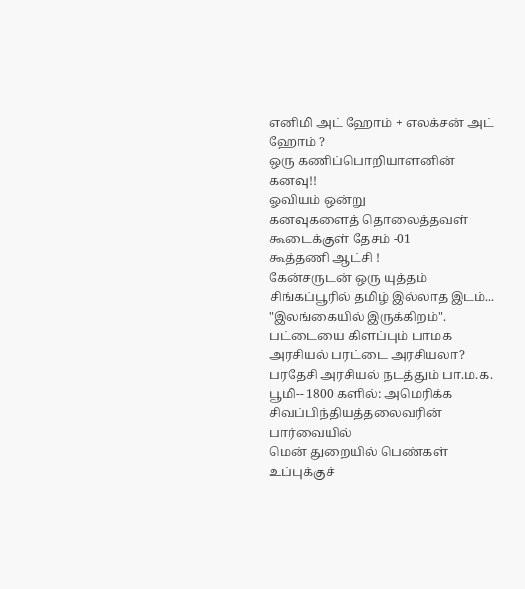எனிமி அட் ஹோம் + எலக்சன் அட் ஹோம் ?
ஒரு கணிப்பொறியாளனின் கனவு!!
ஓவியம் ஒன்று
கனவுகளைத் தொலைத்தவள்
கூடைக்குள் தேசம் -01
கூத்தணி ஆட்சி !
கேன்சருடன் ஒரு யுத்தம்
சிங்கப்பூரில் தமிழ் இல்லாத இடம்...
"இலங்கையில் இருக்கிறம்".
பட்டையை கிளப்பும் பாமக அரசியல் பரட்டை அரசியலா?
பரதேசி அரசியல் நடத்தும் பா.ம.க.
பூமி-- 1800 களில்: அமெரிக்க சிவப்பிந்தியத்தலைவரின் பார்வையில்
மென் துறையில் பெண்கள் உப்புக்குச்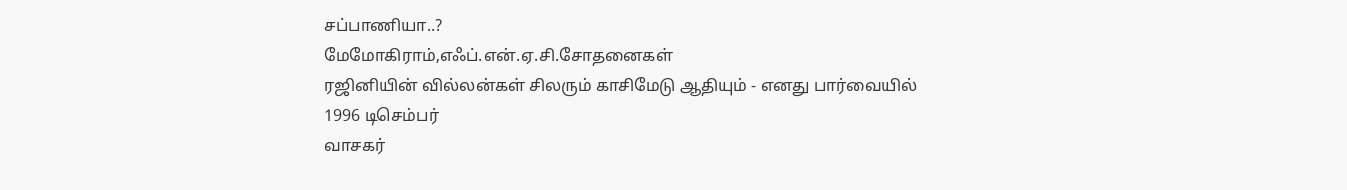சப்பாணியா..?
மேமோகிராம்,எஃப்.என்.ஏ.சி.சோதனைகள்
ரஜினியின் வில்லன்கள் சிலரும் காசிமேடு ஆதியும் - எனது பார்வையில்
1996 டிசெம்பர்
வாசகர்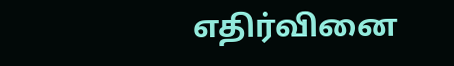எதிர்வினை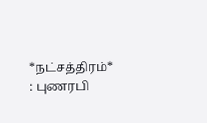*நட்சத்திரம்* : புணரபி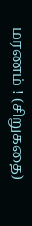மரணம் ! (சிறுகதை)